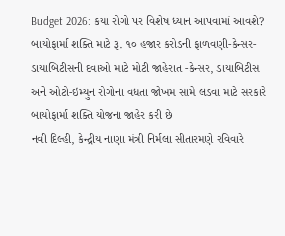Budget 2026: કયા રોગો પર વિશેષ ધ્યાન આપવામાં આવશે?
બાયોફાર્મા શક્તિ માટે રૂ. ૧૦ હજાર કરોડની ફાળવણી-કેન્સર-ડાયાબિટીસની દવાઓ માટે મોટી જાહેરાત -કેન્સર, ડાયાબિટીસ અને ઓટો-ઇમ્યુન રોગોના વધતા જોખમ સામે લડવા માટે સરકારે બાયોફાર્મા શક્તિ યોજના જાહેર કરી છે
નવી દિલ્હી, કેન્દ્રીય નાણા મંત્રી નિર્મલા સીતારમણે રવિવારે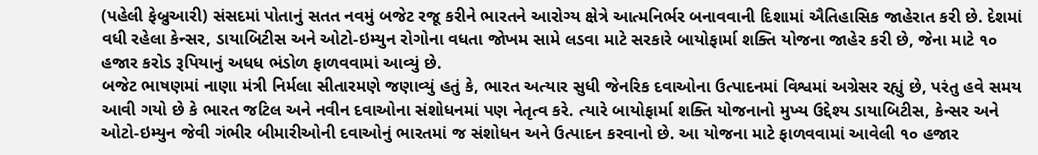(પહેલી ફેબ્રુઆરી) સંસદમાં પોતાનું સતત નવમું બજેટ રજૂ કરીને ભારતને આરોગ્ય ક્ષેત્રે આત્મનિર્ભર બનાવવાની દિશામાં ઐતિહાસિક જાહેરાત કરી છે. દેશમાં વધી રહેલા કેન્સર, ડાયાબિટીસ અને ઓટો-ઇમ્યુન રોગોના વધતા જોખમ સામે લડવા માટે સરકારે બાયોફાર્મા શક્તિ યોજના જાહેર કરી છે, જેના માટે ૧૦ હજાર કરોડ રૂપિયાનું અધધ ભંડોળ ફાળવવામાં આવ્યું છે.
બજેટ ભાષણમાં નાણા મંત્રી નિર્મલા સીતારમણે જણાવ્યું હતું કે, ભારત અત્યાર સુધી જેનરિક દવાઓના ઉત્પાદનમાં વિશ્વમાં અગ્રેસર રહ્યું છે, પરંતુ હવે સમય આવી ગયો છે કે ભારત જટિલ અને નવીન દવાઓના સંશોધનમાં પણ નેતૃત્વ કરે. ત્યારે બાયોફાર્મા શક્તિ યોજનાનો મુખ્ય ઉદ્દેશ્ય ડાયાબિટીસ, કેન્સર અને ઓટો-ઇમ્યુન જેવી ગંભીર બીમારીઓની દવાઓનું ભારતમાં જ સંશોધન અને ઉત્પાદન કરવાનો છે. આ યોજના માટે ફાળવવામાં આવેલી ૧૦ હજાર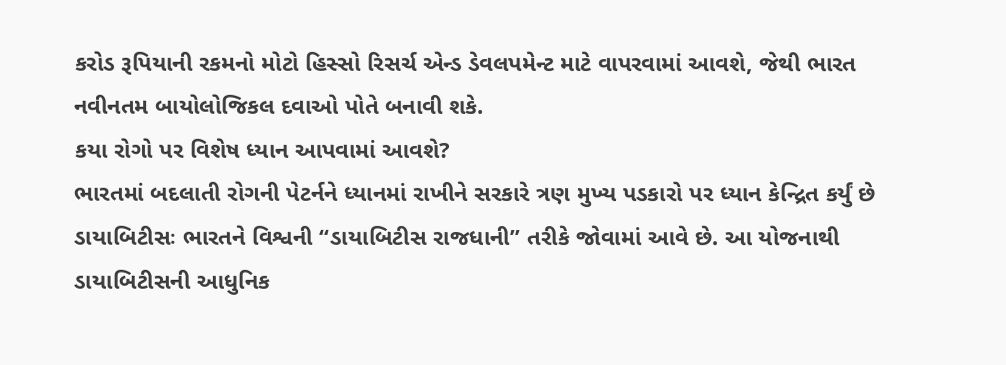કરોડ રૂપિયાની રકમનો મોટો હિસ્સો રિસર્ચ એન્ડ ડેવલપમેન્ટ માટે વાપરવામાં આવશે, જેથી ભારત નવીનતમ બાયોલોજિકલ દવાઓ પોતે બનાવી શકે.
કયા રોગો પર વિશેષ ધ્યાન આપવામાં આવશે?
ભારતમાં બદલાતી રોગની પેટર્નને ધ્યાનમાં રાખીને સરકારે ત્રણ મુખ્ય પડકારો પર ધ્યાન કેન્દ્રિત કર્યું છે
ડાયાબિટીસઃ ભારતને વિશ્વની “ડાયાબિટીસ રાજધાની” તરીકે જોવામાં આવે છે. આ યોજનાથી ડાયાબિટીસની આધુનિક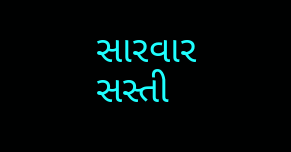સારવાર સસ્તી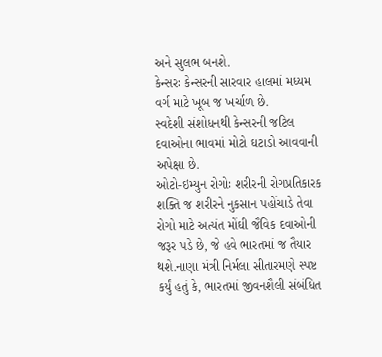અને સુલભ બનશે.
કેન્સરઃ કેન્સરની સારવાર હાલમાં મધ્યમ વર્ગ માટે ખૂબ જ ખર્ચાળ છે.
સ્વદેશી સંશોધનથી કેન્સરની જટિલ દવાઓના ભાવમાં મોટો ઘટાડો આવવાની અપેક્ષા છે.
ઓટો-ઇમ્યુન રોગોઃ શરીરની રોગપ્રતિકારક શક્તિ જ શરીરને નુકસાન પહોંચાડે તેવા રોગો માટે અત્યંત મોંઘી જૈવિક દવાઓની જરૂર પડે છે, જે હવે ભારતમાં જ તૈયાર થશે.નાણા મંત્રી નિર્મલા સીતારમણે સ્પષ્ટ કર્યું હતું કે, ભારતમાં જીવનશૈલી સંબંધિત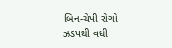બિન-ચેપી રોગો ઝડપથી વધી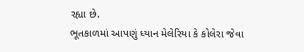રહ્યા છે.
ભૂતકાળમાં આપણું ધ્યાન મેલેરિયા કે કોલેરા જેવા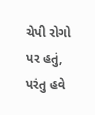ચેપી રોગો પર હતું, પરંતુ હવે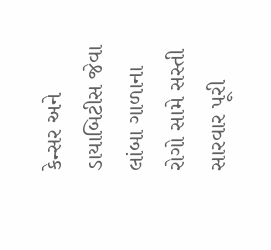કેન્સર અને ડાયાબિટીસ જેવા લાંબા ગાળાના રોગો સામે સસ્તી સારવાર પૂરી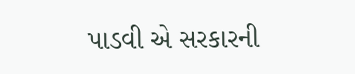પાડવી એ સરકારની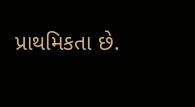પ્રાથમિકતા છે.